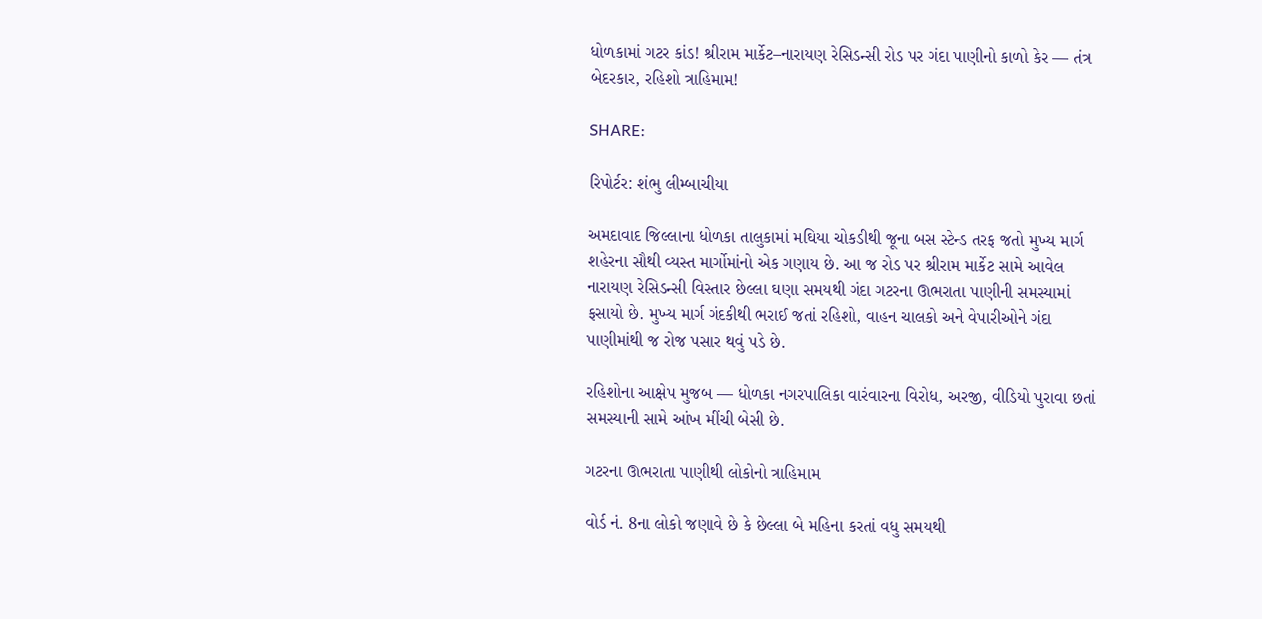ધોળકામાં ગટર કાંડ! શ્રીરામ માર્કેટ–નારાયણ રેસિડન્સી રોડ પર ગંદા પાણીનો કાળો કેર — તંત્ર બેદરકાર, રહિશો ત્રાહિમામ!

SHARE:

રિપોર્ટર: શંભુ લીમ્બાચીયા

અમદાવાદ જિલ્લાના ધોળકા તાલુકામાં મઘિયા ચોકડીથી જૂના બસ સ્ટેન્ડ તરફ જતો મુખ્ય માર્ગ શહેરના સૌથી વ્યસ્ત માર્ગોમાંનો એક ગણાય છે. આ જ રોડ પર શ્રીરામ માર્કેટ સામે આવેલ નારાયણ રેસિડન્સી વિસ્તાર છેલ્લા ઘણા સમયથી ગંદા ગટરના ઊભરાતા પાણીની સમસ્યામાં ફસાયો છે. મુખ્ય માર્ગ ગંદકીથી ભરાઈ જતાં રહિશો, વાહન ચાલકો અને વેપારીઓને ગંદા પાણીમાંથી જ રોજ પસાર થવું પડે છે.

રહિશોના આક્ષેપ મુજબ — ધોળકા નગરપાલિકા વારંવારના વિરોધ, અરજી, વીડિયો પુરાવા છતાં સમસ્યાની સામે આંખ મીંચી બેસી છે.

ગટરના ઊભરાતા પાણીથી લોકોનો ત્રાહિમામ

વોર્ડ નં. 8ના લોકો જણાવે છે કે છેલ્લા બે મહિના કરતાં વધુ સમયથી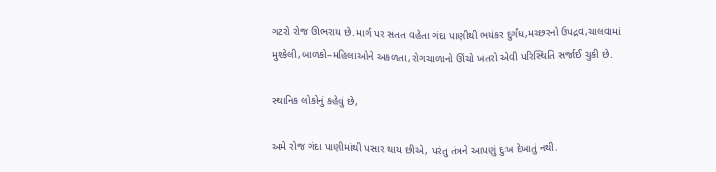ગટરો રોજ ઊભરાય છે.માર્ગ પર સતત વહેતા ગંદા પાણીથી ભયંકર દુર્ગંધ,મચ્છરનો ઉપદ્રવ,ચાલવામાં મુશ્કેલી,બાળકો–મહિલાઓને અકળતા,રોગચાળાનો ઊંચો ખતરો એવી પરિસ્થિતિ સર્જાઈ ચુકી છે.

સ્થાનિક લોકોનું કહેવું છે,

અમે રોજ ગંદા પાણીમાંથી પસાર થાય છીએ, પરંતુ તંત્રને આપણું દુઃખ દેખાતું નથી.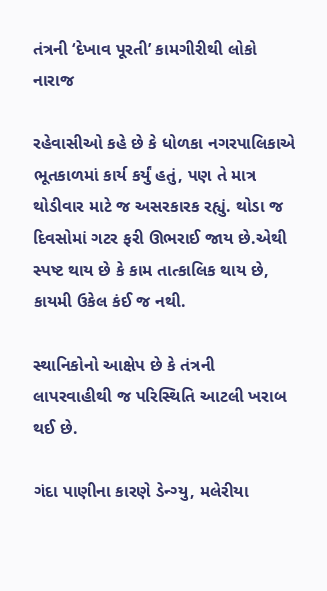તંત્રની ‘દેખાવ પૂરતી’ કામગીરીથી લોકો નારાજ

રહેવાસીઓ કહે છે કે ધોળકા નગરપાલિકાએ ભૂતકાળમાં કાર્ય કર્યું હતું, પણ તે માત્ર થોડીવાર માટે જ અસરકારક રહ્યું. થોડા જ દિવસોમાં ગટર ફરી ઊભરાઈ જાય છે.એથી સ્પષ્ટ થાય છે કે કામ તાત્કાલિક થાય છે, કાયમી ઉકેલ કંઈ જ નથી.

સ્થાનિકોનો આક્ષેપ છે કે તંત્રની લાપરવાહીથી જ પરિસ્થિતિ આટલી ખરાબ થઈ છે.

ગંદા પાણીના કારણે ડેન્ગ્યુ, મલેરીયા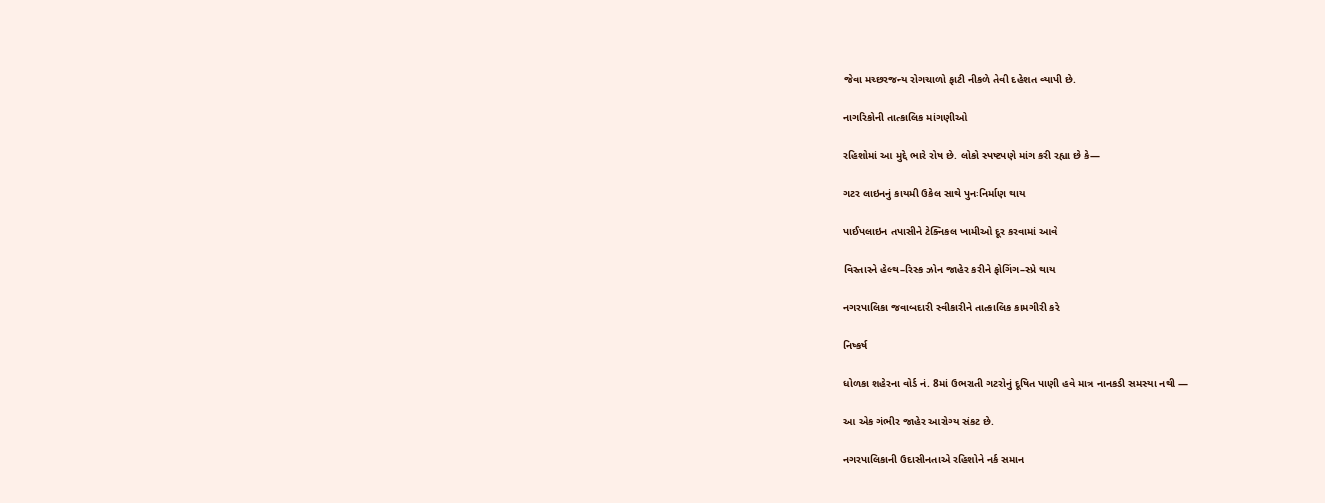જેવા મચ્છરજન્ય રોગચાળો ફાટી નીકળે તેવી દહેશત વ્યાપી છે.

નાગરિકોની તાત્કાલિક માંગણીઓ

રહિશોમાં આ મુદ્દે ભારે રોષ છે. લોકો સ્પષ્ટપણે માંગ કરી રહ્યા છે કે—

ગટર લાઇનનું કાયમી ઉકેલ સાથે પુનઃનિર્માણ થાય

પાઈપલાઇન તપાસીને ટેક્નિકલ ખામીઓ દૂર કરવામાં આવે

વિસ્તારને હેલ્થ–રિસ્ક ઝોન જાહેર કરીને ફોગિંગ–સ્પ્રે થાય

નગરપાલિકા જવાબદારી સ્વીકારીને તાત્કાલિક કામગીરી કરે

નિષ્કર્ષ

ધોળકા શહેરના વોર્ડ નં. 8માં ઉભરાતી ગટરોનું દૂષિત પાણી હવે માત્ર નાનકડી સમસ્યા નથી —

આ એક ગંભીર જાહેર આરોગ્ય સંકટ છે.

નગરપાલિકાની ઉદાસીનતાએ રહિશોને નર્ક સમાન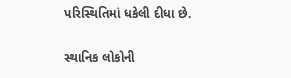પરિસ્થિતિમાં ધકેલી દીધા છે.

સ્થાનિક લોકોની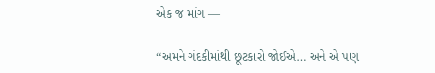એક જ માંગ —

“અમને ગંદકીમાંથી છૂટકારો જોઈએ… અને એ પણ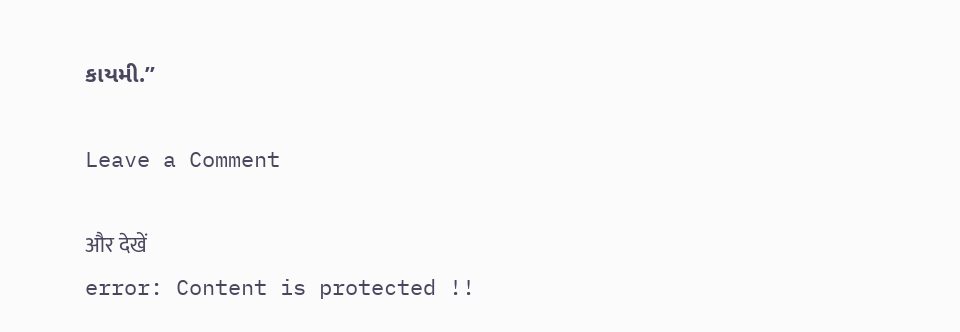કાયમી.”

Leave a Comment

और देखें
error: Content is protected !!